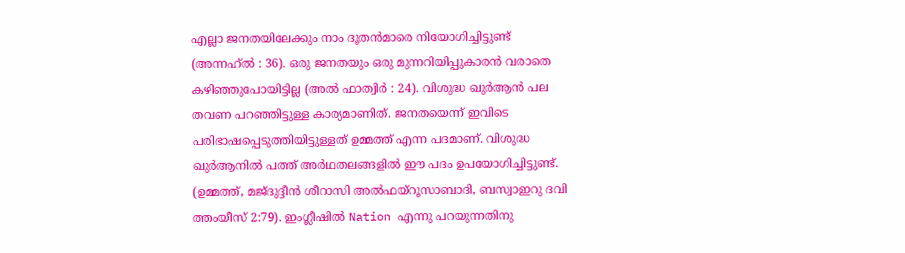എല്ലാ ജനതയിലേക്കും നാം ദൂതൻമാരെ നിയോഗിച്ചിട്ടുണ്ട് (അന്നഹ്ൽ : 36). ഒരു ജനതയും ഒരു മുന്നറിയിപ്പുകാരൻ വരാതെ കഴിഞ്ഞുപോയിട്ടില്ല (അൽ ഫാത്വിർ : 24). വിശുദ്ധ ഖുർആൻ പല തവണ പറഞ്ഞിട്ടുള്ള കാര്യമാണിത്. ജനതയെന്ന് ഇവിടെ പരിഭാഷപ്പെടുത്തിയിട്ടുള്ളത് ഉമ്മത്ത് എന്ന പദമാണ്. വിശുദ്ധ ഖുർആനിൽ പത്ത് അർഥതലങ്ങളിൽ ഈ പദം ഉപയോഗിച്ചിട്ടുണ്ട്. (ഉമ്മത്ത്, മജ്ദുദ്ദീൻ ശീറാസി അൽഫയ്റൂസാബാദി, ബസ്വാഇറു ദവി ത്തംയീസ് 2:79). ഇംഗ്ലീഷിൽ Nation എന്നു പറയുന്നതിനു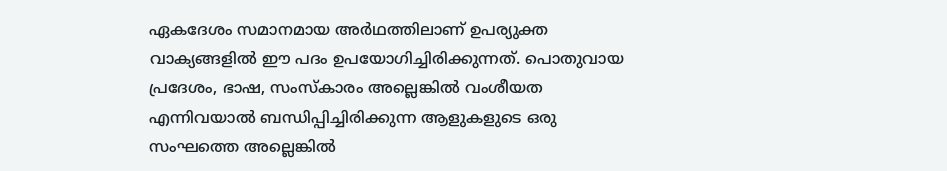ഏകദേശം സമാനമായ അർഥത്തിലാണ് ഉപര്യുക്ത വാക്യങ്ങളിൽ ഈ പദം ഉപയോഗിച്ചിരിക്കുന്നത്. പൊതുവായ പ്രദേശം, ഭാഷ, സംസ്കാരം അല്ലെങ്കിൽ വംശീയത എന്നിവയാൽ ബന്ധിപ്പിച്ചിരിക്കുന്ന ആളുകളുടെ ഒരു സംഘത്തെ അല്ലെങ്കിൽ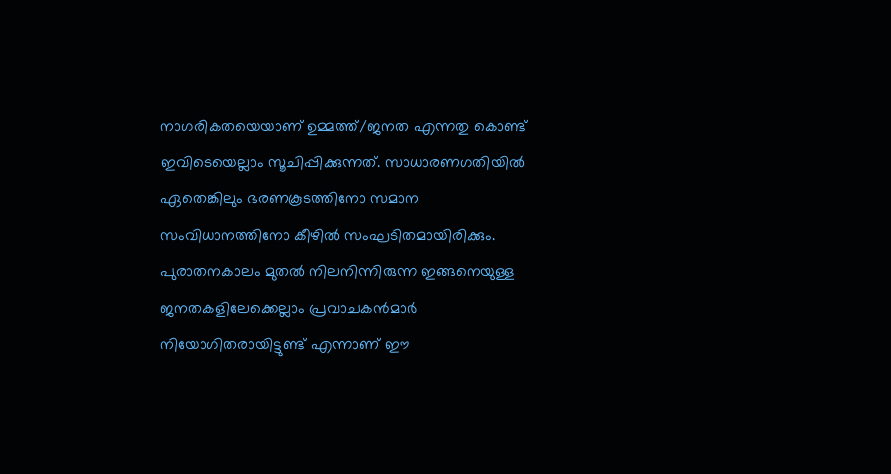നാഗരികതയെയാണ് ഉമ്മത്ത്/ജനത എന്നതു കൊണ്ട് ഇവിടെയെല്ലാം സൂചിപ്പിക്കുന്നത്. സാധാരണഗതിയിൽ ഏതെങ്കിലും ഭരണകൂടത്തിനോ സമാന സംവിധാനത്തിനോ കീഴിൽ സംഘടിതമായിരിക്കും. പുരാതനകാലം മുതൽ നിലനിന്നിരുന്ന ഇങ്ങനെയുള്ള ജനതകളിലേക്കെല്ലാം പ്രവാചകൻമാർ നിയോഗിതരായിട്ടുണ്ട് എന്നാണ് ഈ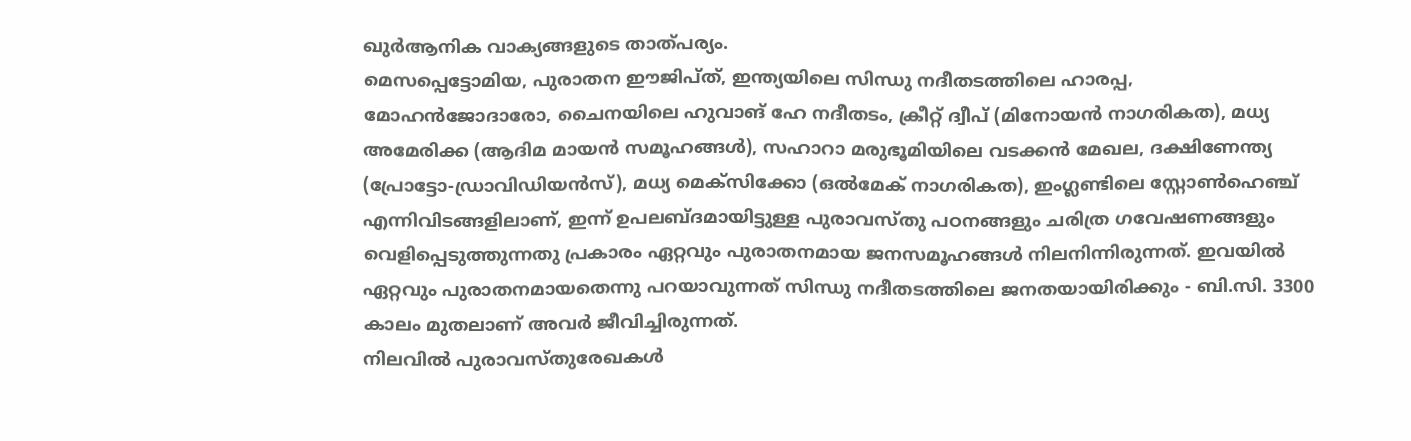ഖുർആനിക വാക്യങ്ങളുടെ താത്പര്യം.
മെസപ്പെട്ടോമിയ, പുരാതന ഈജിപ്ത്, ഇന്ത്യയിലെ സിന്ധു നദീതടത്തിലെ ഹാരപ്പ, മോഹൻജോദാരോ, ചൈനയിലെ ഹുവാങ് ഹേ നദീതടം, ക്രീറ്റ് ദ്വീപ് (മിനോയൻ നാഗരികത), മധ്യ അമേരിക്ക (ആദിമ മായൻ സമൂഹങ്ങൾ), സഹാറാ മരുഭൂമിയിലെ വടക്കൻ മേഖല, ദക്ഷിണേന്ത്യ (പ്രോട്ടോ-ഡ്രാവിഡിയൻസ്), മധ്യ മെക്സിക്കോ (ഒൽമേക് നാഗരികത), ഇംഗ്ലണ്ടിലെ സ്റ്റോൺഹെഞ്ച് എന്നിവിടങ്ങളിലാണ്, ഇന്ന് ഉപലബ്ദമായിട്ടുള്ള പുരാവസ്തു പഠനങ്ങളും ചരിത്ര ഗവേഷണങ്ങളും വെളിപ്പെടുത്തുന്നതു പ്രകാരം ഏറ്റവും പുരാതനമായ ജനസമൂഹങ്ങൾ നിലനിന്നിരുന്നത്. ഇവയിൽ ഏറ്റവും പുരാതനമായതെന്നു പറയാവുന്നത് സിന്ധു നദീതടത്തിലെ ജനതയായിരിക്കും - ബി.സി. 3300 കാലം മുതലാണ് അവർ ജീവിച്ചിരുന്നത്.
നിലവിൽ പുരാവസ്തുരേഖകൾ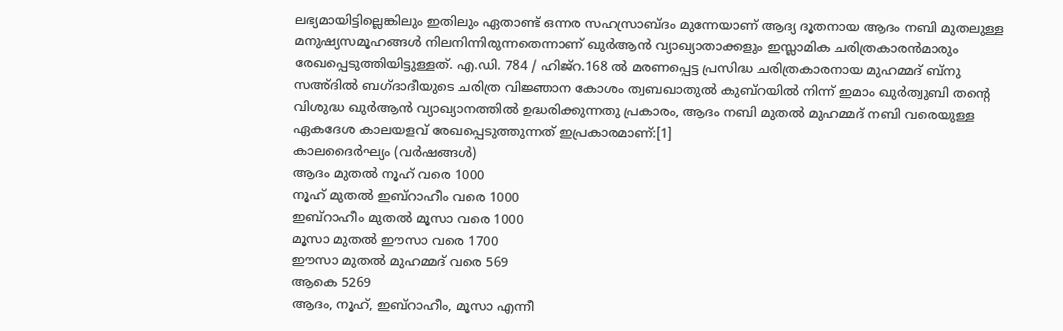ലഭ്യമായിട്ടില്ലെങ്കിലും ഇതിലും ഏതാണ്ട് ഒന്നര സഹസ്രാബ്ദം മുന്നേയാണ് ആദ്യ ദൂതനായ ആദം നബി മുതലുള്ള മനുഷ്യസമൂഹങ്ങൾ നിലനിന്നിരുന്നതെന്നാണ് ഖുർആൻ വ്യാഖ്യാതാക്കളും ഇസ്ലാമിക ചരിത്രകാരൻമാരും രേഖപ്പെടുത്തിയിട്ടുള്ളത്. എ.ഡി. 784 / ഹിജ്റ.168 ൽ മരണപ്പെട്ട പ്രസിദ്ധ ചരിത്രകാരനായ മുഹമ്മദ് ബ്നു സഅ്ദിൽ ബഗ്ദാദീയുടെ ചരിത്ര വിജ്ഞാന കോശം ത്വബഖാതുൽ കുബ്റയിൽ നിന്ന് ഇമാം ഖുർത്വുബി തൻ്റെ വിശുദ്ധ ഖുർആൻ വ്യാഖ്യാനത്തിൽ ഉദ്ധരിക്കുന്നതു പ്രകാരം, ആദം നബി മുതൽ മുഹമ്മദ് നബി വരെയുള്ള ഏകദേശ കാലയളവ് രേഖപ്പെടുത്തുന്നത് ഇപ്രകാരമാണ്:[1]
കാലദൈർഘ്യം (വർഷങ്ങൾ)
ആദം മുതൽ നൂഹ് വരെ 1000
നൂഹ് മുതൽ ഇബ്റാഹീം വരെ 1000
ഇബ്റാഹീം മുതൽ മൂസാ വരെ 1000
മൂസാ മുതൽ ഈസാ വരെ 1700
ഈസാ മുതൽ മുഹമ്മദ് വരെ 569
ആകെ 5269
ആദം, നൂഹ്, ഇബ്റാഹീം, മൂസാ എന്നീ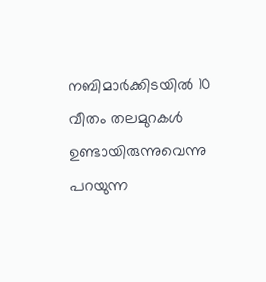നബിമാർക്കിടയിൽ 10 വീതം തലമുറകൾ ഉണ്ടായിരുന്നുവെന്നു പറയുന്ന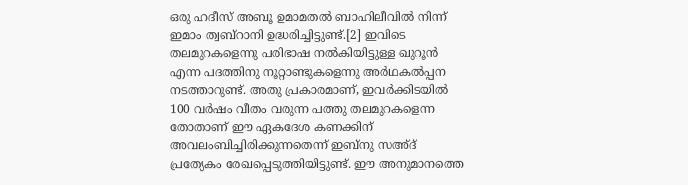ഒരു ഹദീസ് അബൂ ഉമാമതൽ ബാഹിലീവിൽ നിന്ന് ഇമാം ത്വബ്റാനി ഉദ്ധരിച്ചിട്ടുണ്ട്.[2] ഇവിടെ തലമുറകളെന്നു പരിഭാഷ നൽകിയിട്ടുള്ള ഖുറൂൻ എന്ന പദത്തിനു നൂറ്റാണ്ടുകളെന്നു അർഥകൽപ്പന നടത്താറുണ്ട്. അതു പ്രകാരമാണ്, ഇവർക്കിടയിൽ 100 വർഷം വീതം വരുന്ന പത്തു തലമുറകളെന്ന തോതാണ് ഈ ഏകദേശ കണക്കിന് അവലംബിച്ചിരിക്കുന്നതെന്ന് ഇബ്നു സഅ്ദ് പ്രത്യേകം രേഖപ്പെടുത്തിയിട്ടുണ്ട്. ഈ അനുമാനത്തെ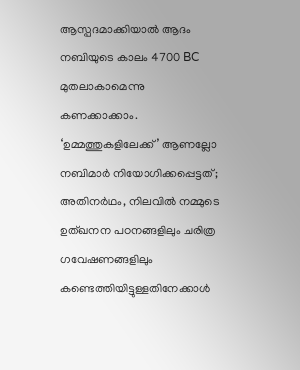ആസ്പദമാക്കിയാൽ ആദം നബിയുടെ കാലം 4700 BC മുതലാകാമെന്നു കണക്കാക്കാം. ‘ഉമ്മത്തുകളിലേക്ക്’ ആണല്ലോ നബിമാർ നിയോഗിക്കപ്പെട്ടത്; അതിനർഥം, നിലവിൽ നമ്മുടെ ഉത്ഖനന പഠനങ്ങളിലും ചരിത്ര ഗവേഷണങ്ങളിലും കണ്ടെത്തിയിട്ടുള്ളതിനേക്കാൾ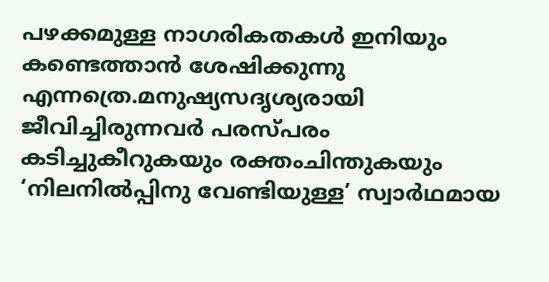പഴക്കമുള്ള നാഗരികതകൾ ഇനിയും കണ്ടെത്താൻ ശേഷിക്കുന്നു എന്നത്രെ.മനുഷ്യസദൃശ്യരായി ജീവിച്ചിരുന്നവർ പരസ്പരം കടിച്ചുകീറുകയും രക്തംചിന്തുകയും ‘നിലനിൽപ്പിനു വേണ്ടിയുള്ള’ സ്വാർഥമായ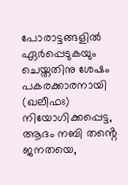പോരാട്ടങ്ങളിൽ ഏർപ്പെടുകയും ചെയ്തതിനു ശേഷം പകരക്കാരനായി (ഖലീഫഃ) നിയോഗിക്കപ്പെട്ട, ആദം നബി തൻ്റെ ജനതയെ,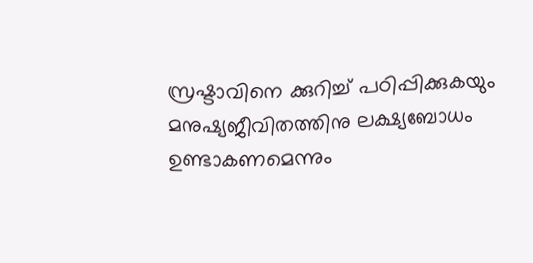സ്രഷ്ടാവിനെ ക്കുറിച്ച് പഠിപ്പിക്കുകയും മനുഷ്യജീവിതത്തിനു ലക്ഷ്യബോധം ഉണ്ടാകണമെന്നും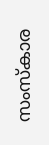സംസ്കാര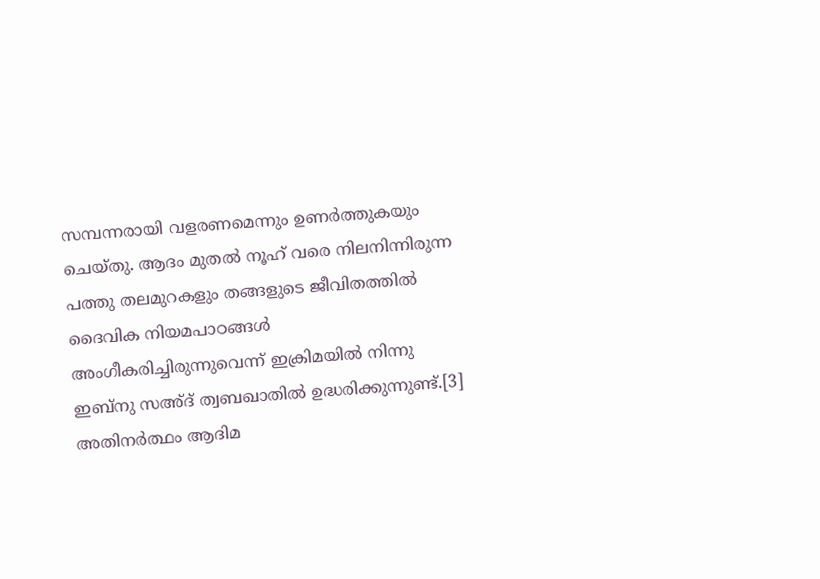സമ്പന്നരായി വളരണമെന്നും ഉണർത്തുകയും ചെയ്തു. ആദം മുതൽ നൂഹ് വരെ നിലനിന്നിരുന്ന പത്തു തലമുറകളും തങ്ങളുടെ ജീവിതത്തിൽ ദൈവിക നിയമപാഠങ്ങൾ അംഗീകരിച്ചിരുന്നുവെന്ന് ഇക്രിമയിൽ നിന്നു ഇബ്നു സഅ്ദ് ത്വബഖാതിൽ ഉദ്ധരിക്കുന്നുണ്ട്.[3] അതിനർത്ഥം ആദിമ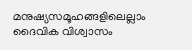മനുഷ്യസമൂഹങ്ങളിലെല്ലാം ദൈവിക വിശ്വാസം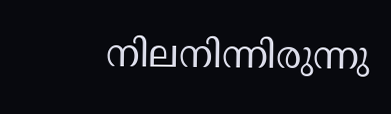നിലനിന്നിരുന്നു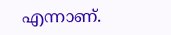എന്നാണ്.